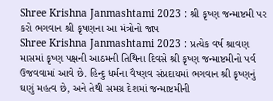Shree Krishna Janmashtami 2023 : શ્રી કૃષ્ણ જન્માષ્ટમી પર કરો ભગવાન શ્રી કૃષણના આ મંત્રોનો જાપ
Shree Krishna Janmashtami 2023 : પ્રત્યેક વર્ષ શ્રાવણ માસમાં કૃષ્ણ પક્ષની આઠમની તિથિના દિવસે શ્રી કૃષ્ણ જન્માષ્ટમીનો પર્વ ઉજવવામાં આવે છે. હિન્દુ ધર્મના વૈષ્ણવ સંપ્રદાયમાં ભગવાન શ્રી કૃષ્ણનું ઘણું મહત્વ છે, અને તેથી સમગ્ર દેશમાં જન્માષ્ટમીની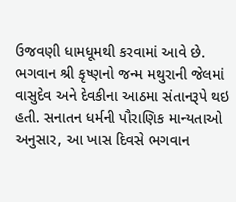ઉજવણી ધામધૂમથી કરવામાં આવે છે.
ભગવાન શ્રી કૃષ્ણનો જન્મ મથુરાની જેલમાં વાસુદેવ અને દેવકીના આઠમા સંતાનરૂપે થઇ હતી. સનાતન ધર્મની પૌરાણિક માન્યતાઓ અનુસાર, આ ખાસ દિવસે ભગવાન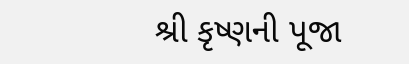શ્રી કૃષ્ણની પૂજા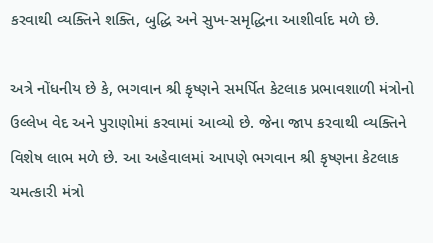કરવાથી વ્યક્તિને શક્તિ, બુદ્ધિ અને સુખ-સમૃદ્ધિના આશીર્વાદ મળે છે.

અત્રે નોંધનીય છે કે, ભગવાન શ્રી કૃષ્ણને સમર્પિત કેટલાક પ્રભાવશાળી મંત્રોનો ઉલ્લેખ વેદ અને પુરાણોમાં કરવામાં આવ્યો છે. જેના જાપ કરવાથી વ્યક્તિને વિશેષ લાભ મળે છે. આ અહેવાલમાં આપણે ભગવાન શ્રી કૃષ્ણના કેટલાક ચમત્કારી મંત્રો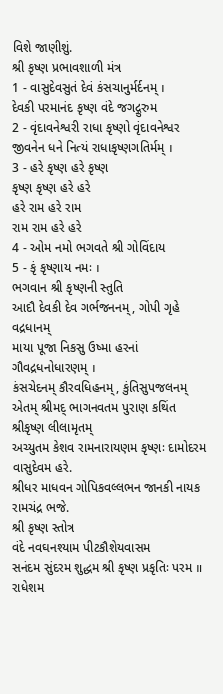વિશે જાણીશું.
શ્રી કૃષ્ણ પ્રભાવશાળી મંત્ર
1 - વાસુદેવસુતં દેવં કંસચાનુર્મર્દનમ્ ।
દેવકી પરમાનંદ કૃષ્ણ વંદે જગદ્ગુરુમ
2 - વૃંદાવનેશ્વરી રાધા કૃષ્ણો વૃંદાવનેશ્વર
જીવનેન ધને નિત્યં રાધાકૃષ્ણગતિર્મમ્ ।
3 - હરે કૃષ્ણ હરે કૃષ્ણ
કૃષ્ણ કૃષ્ણ હરે હરે
હરે રામ હરે રામ
રામ રામ હરે હરે
4 - ઓમ નમો ભગવતે શ્રી ગોવિંદાય
5 - કૃં કૃષ્ણાય નમઃ ।
ભગવાન શ્રી કૃષ્ણની સ્તુતિ
આદૌ દેવકી દેવ ગર્ભજનનમ્, ગોપી ગૃહે વદ્રધાનમ્
માયા પૂજા નિકસુ ઉષ્મા હરનાં ગૌવદ્રધનોધારણમ્ ।
કંસચેદનમ્ કૌરવધિહનમ્, કુંતિસુપજલનમ્
એતમ્ શ્રીમદ્ ભાગનવતમ પુરાણ કથિંત શ્રીકૃષ્ણ લીલામૃતમ્
અચ્યુતમ કેશવ રામનારાયણમ કૃષ્ણઃ દામોદરમ વાસુદેવમ હરે.
શ્રીધર માધવન ગોપિકવલ્લભન જાનકી નાયક રામચંદ્ર ભજે.
શ્રી કૃષ્ણ સ્તોત્ર
વંદે નવઘનશ્યામ પીટકૌશેયવાસમ
સનંદમ સુંદરમ શુદ્ધમ શ્રી કૃષ્ણ પ્રકૃતિઃ પરમ ॥
રાધેશમ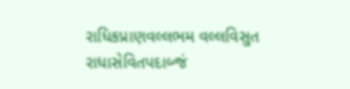રાધિકપ્રાણવલ્લભમ વલ્લવિસુત
રાધાસેવિતપદાબ્જં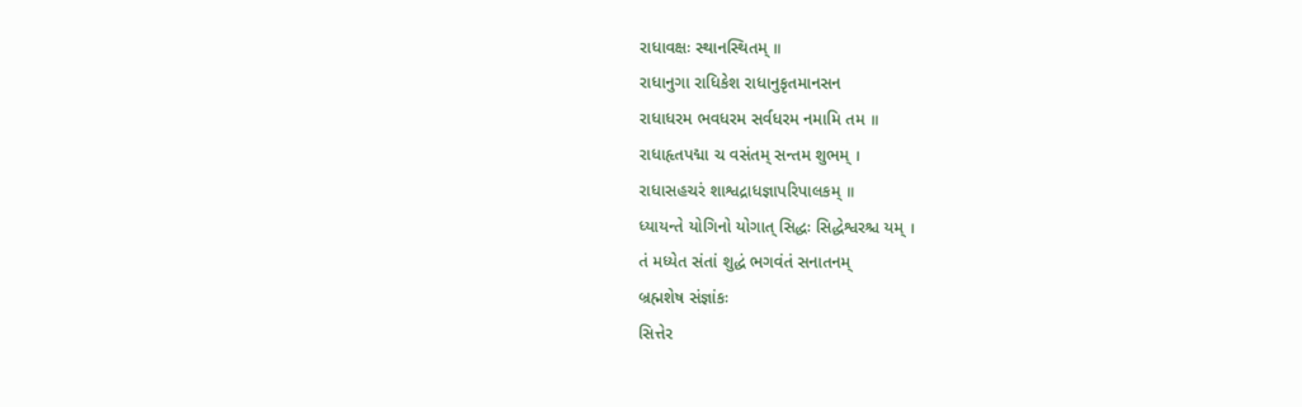રાધાવક્ષઃ સ્થાનસ્થિતમ્ ॥
રાધાનુગા રાધિકેશ રાધાનુકૃતમાનસન
રાધાધરમ ભવધરમ સર્વધરમ નમામિ તમ ॥
રાધાહૃતપદ્મા ચ વસંતમ્ સન્તમ શુભમ્ ।
રાધાસહચરં શાશ્વદ્રાધજ્ઞાપરિપાલકમ્ ॥
ધ્યાયન્તે યોગિનો યોગાત્ સિદ્ધઃ સિદ્ધેશ્વરશ્ચ યમ્ ।
તં મધ્યેત સંતાં શુદ્ધં ભગવંતં સનાતનમ્
બ્રહ્મશેષ સંજ્ઞાંકઃ
સિત્તેર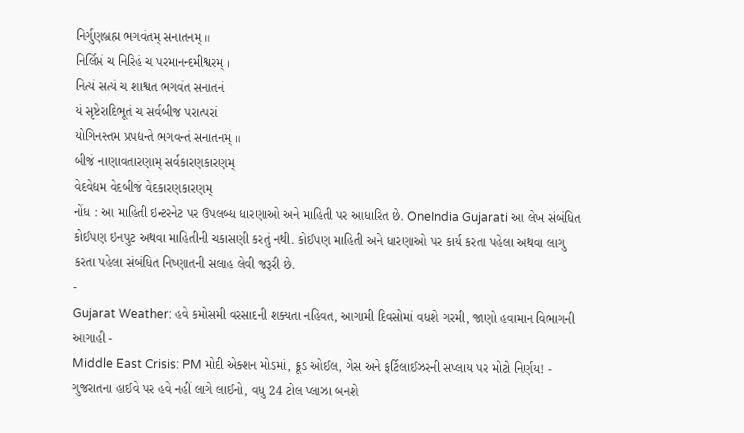નિર્ગુણબ્રહ્મ ભગવંતમ્ સનાતનમ્ ॥
નિર્લિપ્તં ચ નિરિહં ચ પરમાનન્દમીશ્વરમ્ ।
નિત્યં સત્યં ચ શાશ્વત ભગવંત સનાતનં
યં સૃષ્ટેરાદિભૂતં ચ સર્વબીજ પરાત્પરાં
યોગિનસ્તમ પ્રપદ્યન્તે ભગવન્તં સનાતનમ્ ॥
બીજં નાણાવતારણામ્ સર્વકારણકારણમ્
વેદવેદ્યમ વેદબીજં વેદકારણકારણમ્
નોંધ : આ માહિતી ઇન્ટરનેટ પર ઉપલબ્ધ ધારણાઓ અને માહિતી પર આધારિત છે. OneIndia Gujarati આ લેખ સંબંધિત કોઈપણ ઇનપુટ અથવા માહિતીની ચકાસણી કરતું નથી. કોઈપણ માહિતી અને ધારણાઓ પર કાર્ય કરતા પહેલા અથવા લાગુ કરતા પહેલા સંબંધિત નિષ્ણાતની સલાહ લેવી જરૂરી છે.
-
Gujarat Weather: હવે કમોસમી વરસાદની શક્યતા નહિવત, આગામી દિવસોમાં વધશે ગરમી, જાણો હવામાન વિભાગની આગાહી -
Middle East Crisis: PM મોદી એક્શન મોડમાં, ક્રૂડ ઓઈલ, ગેસ અને ફર્ટિલાઈઝરની સપ્લાય પર મોટો નિર્ણય! -
ગુજરાતના હાઈવે પર હવે નહીં લાગે લાઈનો, વધુ 24 ટોલ પ્લાઝા બનશે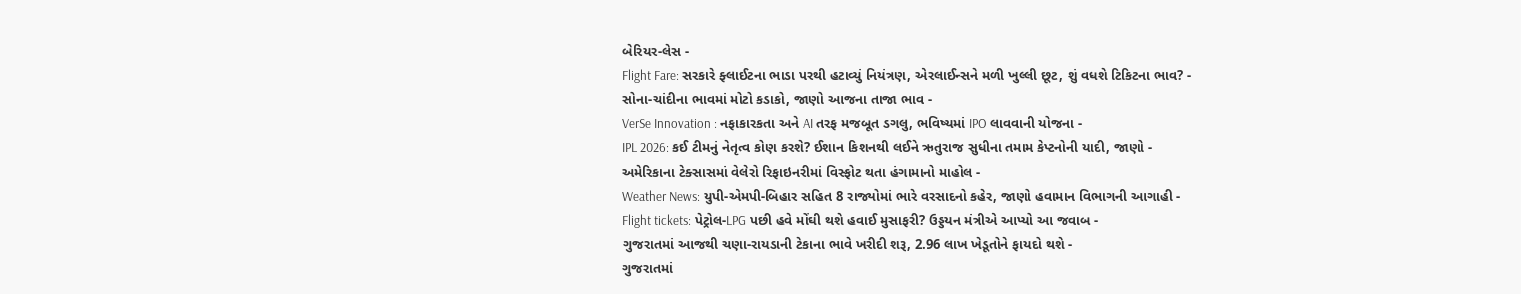બેરિયર-લેસ -
Flight Fare: સરકારે ફ્લાઈટના ભાડા પરથી હટાવ્યું નિયંત્રણ, એરલાઈન્સને મળી ખુલ્લી છૂટ, શું વધશે ટિકિટના ભાવ? -
સોના-ચાંદીના ભાવમાં મોટો કડાકો, જાણો આજના તાજા ભાવ -
VerSe Innovation : નફાકારકતા અને AI તરફ મજબૂત ડગલુ, ભવિષ્યમાં IPO લાવવાની યોજના -
IPL 2026: કઈ ટીમનું નેતૃત્વ કોણ કરશે? ઈશાન કિશનથી લઈને ઋતુરાજ સુધીના તમામ કેપ્ટનોની યાદી, જાણો -
અમેરિકાના ટેક્સાસમાં વેલેરો રિફાઇનરીમાં વિસ્ફોટ થતા હંગામાનો માહોલ -
Weather News: યુપી-એમપી-બિહાર સહિત 8 રાજ્યોમાં ભારે વરસાદનો કહેર, જાણો હવામાન વિભાગની આગાહી -
Flight tickets: પેટ્રોલ-LPG પછી હવે મોંઘી થશે હવાઈ મુસાફરી? ઉડ્ડયન મંત્રીએ આપ્યો આ જવાબ -
ગુજરાતમાં આજથી ચણા-રાયડાની ટેકાના ભાવે ખરીદી શરૂ, 2.96 લાખ ખેડૂતોને ફાયદો થશે -
ગુજરાતમાં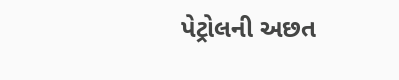પેટ્રોલની અછત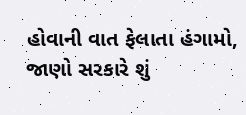હોવાની વાત ફેલાતા હંગામો, જાણો સરકારે શું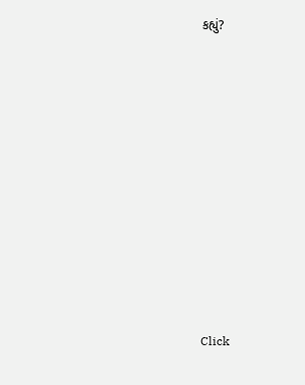કહ્યું?










Click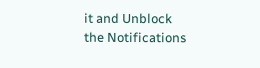it and Unblock the Notifications